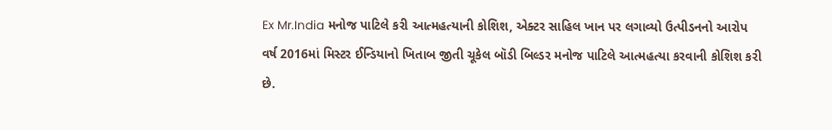Ex Mr.India મનોજ પાટિલે કરી આત્મહત્યાની કોશિશ, એક્ટર સાહિલ ખાન પર લગાવ્યો ઉત્પીડનનો આરોપ
વર્ષ 2016માં મિસ્ટર ઈન્ડિયાનો ખિતાબ જીતી ચૂકેલ બૉડી બિલ્ડર મનોજ પાટિલે આત્મહત્યા કરવાની કોશિશ કરી છે.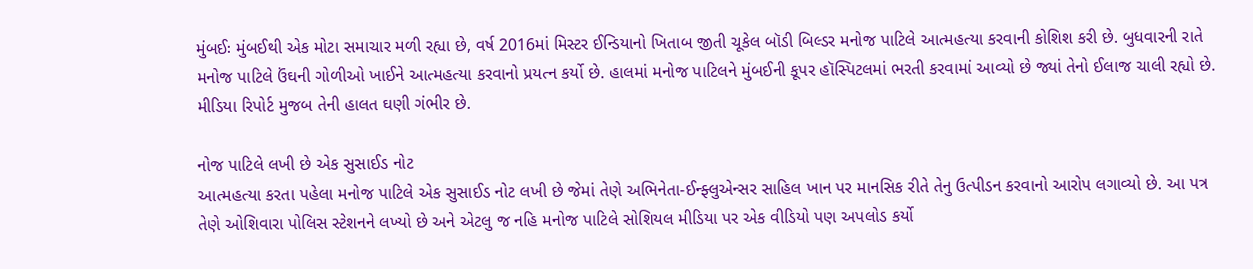મુંબઈઃ મુંબઈથી એક મોટા સમાચાર મળી રહ્યા છે, વર્ષ 2016માં મિસ્ટર ઈન્ડિયાનો ખિતાબ જીતી ચૂકેલ બૉડી બિલ્ડર મનોજ પાટિલે આત્મહત્યા કરવાની કોશિશ કરી છે. બુધવારની રાતે મનોજ પાટિલે ઉંઘની ગોળીઓ ખાઈને આત્મહત્યા કરવાનો પ્રયત્ન કર્યો છે. હાલમાં મનોજ પાટિલને મુંબઈની કૂપર હૉસ્પિટલમાં ભરતી કરવામાં આવ્યો છે જ્યાં તેનો ઈલાજ ચાલી રહ્યો છે. મીડિયા રિપોર્ટ મુજબ તેની હાલત ઘણી ગંભીર છે.

નોજ પાટિલે લખી છે એક સુસાઈડ નોટ
આત્મહત્યા કરતા પહેલા મનોજ પાટિલે એક સુસાઈડ નોટ લખી છે જેમાં તેણે અભિનેતા-ઈન્ફ્લુએન્સર સાહિલ ખાન પર માનસિક રીતે તેનુ ઉત્પીડન કરવાનો આરોપ લગાવ્યો છે. આ પત્ર તેણે ઓશિવારા પોલિસ સ્ટેશનને લખ્યો છે અને એટલુ જ નહિ મનોજ પાટિલે સોશિયલ મીડિયા પર એક વીડિયો પણ અપલોડ કર્યો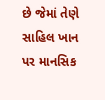છે જેમાં તેણે સાહિલ ખાન પર માનસિક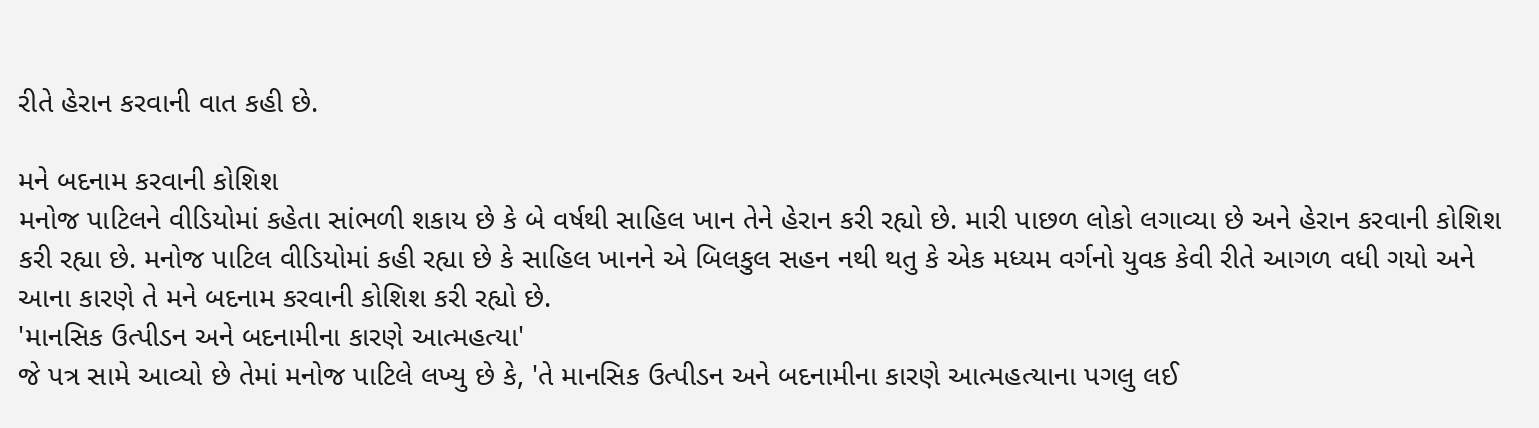રીતે હેરાન કરવાની વાત કહી છે.

મને બદનામ કરવાની કોશિશ
મનોજ પાટિલને વીડિયોમાં કહેતા સાંભળી શકાય છે કે બે વર્ષથી સાહિલ ખાન તેને હેરાન કરી રહ્યો છે. મારી પાછળ લોકો લગાવ્યા છે અને હેરાન કરવાની કોશિશ કરી રહ્યા છે. મનોજ પાટિલ વીડિયોમાં કહી રહ્યા છે કે સાહિલ ખાનને એ બિલકુલ સહન નથી થતુ કે એક મધ્યમ વર્ગનો યુવક કેવી રીતે આગળ વધી ગયો અને આના કારણે તે મને બદનામ કરવાની કોશિશ કરી રહ્યો છે.
'માનસિક ઉત્પીડન અને બદનામીના કારણે આત્મહત્યા'
જે પત્ર સામે આવ્યો છે તેમાં મનોજ પાટિલે લખ્યુ છે કે, 'તે માનસિક ઉત્પીડન અને બદનામીના કારણે આત્મહત્યાના પગલુ લઈ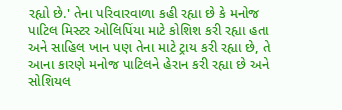રહ્યો છે.' તેના પરિવારવાળા કહી રહ્યા છે કે મનોજ પાટિલ મિસ્ટર ઓલિપિંયા માટે કોશિશ કરી રહ્યા હતા અને સાહિલ ખાન પણ તેના માટે ટ્રાય કરી રહ્યા છે, તે આના કારણે મનોજ પાટિલને હેરાન કરી રહ્યા છે અને સોશિયલ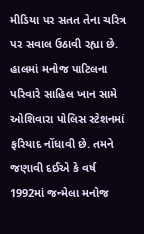મીડિયા પર સતત તેના ચરિત્ર પર સવાલ ઉઠાવી રહ્યા છે. હાલમાં મનોજ પાટિલના પરિવારે સાહિલ ખાન સામે ઓશિવારા પોલિસ સ્ટેશનમાં ફરિયાદ નોંધાવી છે. તમને જણાવી દઈએ કે વર્ષ 1992માં જન્મેલા મનોજ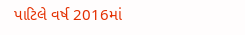પાટિલે વર્ષ 2016માં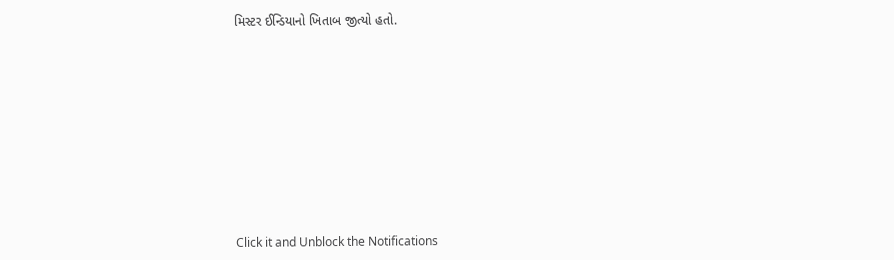મિસ્ટર ઈન્ડિયાનો ખિતાબ જીત્યો હતો.












Click it and Unblock the Notifications